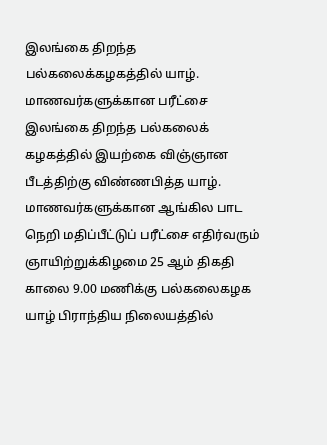இலங்கை திறந்த பல்கலைக்கழகத்தில் யாழ். மாணவர்களுக்கான பரீட்சை
இலங்கை திறந்த பல்கலைக் கழகத்தில் இயற்கை விஞ்ஞான பீடத்திற்கு விண்ணபித்த யாழ். மாணவர்களுக்கான ஆங்கில பாட நெறி மதிப்பீட்டுப் பரீட்சை எதிர்வரும் ஞாயிற்றுக்கிழமை 25 ஆம் திகதி காலை 9.00 மணிக்கு பல்கலைகழக யாழ் பிராந்திய நிலையத்தில்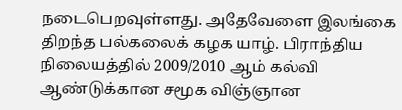நடைபெறவுள்ளது. அதேவேளை இலங்கை திறந்த பல்கலைக் கழக யாழ். பிராந்திய நிலையத்தில் 2009/2010 ஆம் கல்வி ஆண்டுக்கான சமூக விஞ்ஞான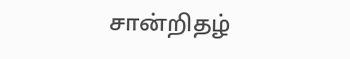சான்றிதழ்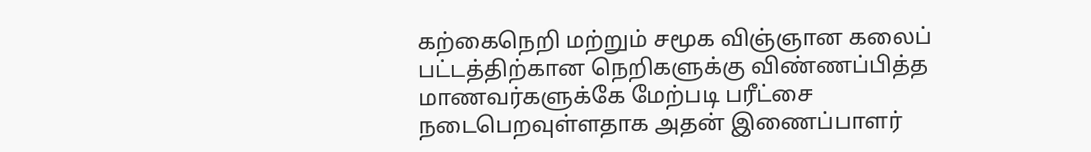கற்கைநெறி மற்றும் சமூக விஞ்ஞான கலைப் பட்டத்திற்கான நெறிகளுக்கு விண்ணப்பித்த மாணவர்களுக்கே மேற்படி பரீட்சை நடைபெறவுள்ளதாக அதன் இணைப்பாளர்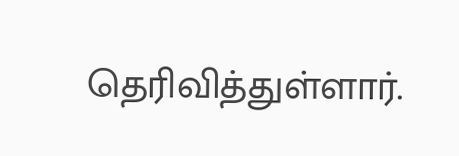தெரிவித்துள்ளார்.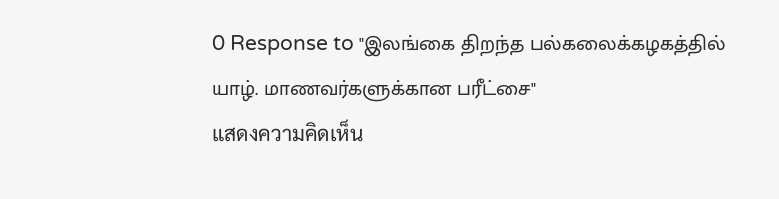0 Response to "இலங்கை திறந்த பல்கலைக்கழகத்தில் யாழ். மாணவர்களுக்கான பரீட்சை"
แสดงความคิดเห็น